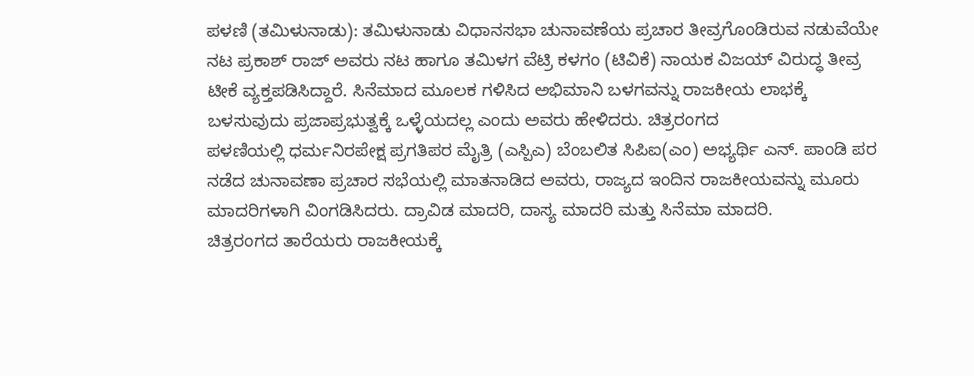ಪಳಣಿ (ತಮಿಳುನಾಡು): ತಮಿಳುನಾಡು ವಿಧಾನಸಭಾ ಚುನಾವಣೆಯ ಪ್ರಚಾರ ತೀವ್ರಗೊಂಡಿರುವ ನಡುವೆಯೇ ನಟ ಪ್ರಕಾಶ್ ರಾಜ್ ಅವರು ನಟ ಹಾಗೂ ತಮಿಳಗ ವೆಟ್ರಿ ಕಳಗಂ (ಟಿವಿಕೆ) ನಾಯಕ ವಿಜಯ್ ವಿರುದ್ಧ ತೀವ್ರ ಟೀಕೆ ವ್ಯಕ್ತಪಡಿಸಿದ್ದಾರೆ. ಸಿನೆಮಾದ ಮೂಲಕ ಗಳಿಸಿದ ಅಭಿಮಾನಿ ಬಳಗವನ್ನು ರಾಜಕೀಯ ಲಾಭಕ್ಕೆ ಬಳಸುವುದು ಪ್ರಜಾಪ್ರಭುತ್ವಕ್ಕೆ ಒಳ್ಳೆಯದಲ್ಲ ಎಂದು ಅವರು ಹೇಳಿದರು. ಚಿತ್ರರಂಗದ
ಪಳಣಿಯಲ್ಲಿ ಧರ್ಮನಿರಪೇಕ್ಷ ಪ್ರಗತಿಪರ ಮೈತ್ರಿ (ಎಸ್ಪಿಎ) ಬೆಂಬಲಿತ ಸಿಪಿಐ(ಎಂ) ಅಭ್ಯರ್ಥಿ ಎನ್. ಪಾಂಡಿ ಪರ ನಡೆದ ಚುನಾವಣಾ ಪ್ರಚಾರ ಸಭೆಯಲ್ಲಿ ಮಾತನಾಡಿದ ಅವರು, ರಾಜ್ಯದ ಇಂದಿನ ರಾಜಕೀಯವನ್ನು ಮೂರು ಮಾದರಿಗಳಾಗಿ ವಿಂಗಡಿಸಿದರು. ದ್ರಾವಿಡ ಮಾದರಿ, ದಾಸ್ಯ ಮಾದರಿ ಮತ್ತು ಸಿನೆಮಾ ಮಾದರಿ.
ಚಿತ್ರರಂಗದ ತಾರೆಯರು ರಾಜಕೀಯಕ್ಕೆ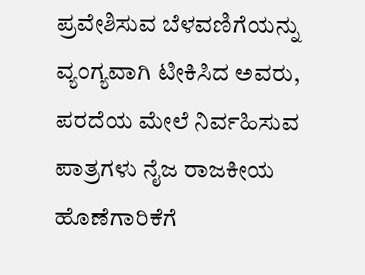ಪ್ರವೇಶಿಸುವ ಬೆಳವಣಿಗೆಯನ್ನು ವ್ಯಂಗ್ಯವಾಗಿ ಟೀಕಿಸಿದ ಅವರು, ಪರದೆಯ ಮೇಲೆ ನಿರ್ವಹಿಸುವ ಪಾತ್ರಗಳು ನೈಜ ರಾಜಕೀಯ ಹೊಣೆಗಾರಿಕೆಗೆ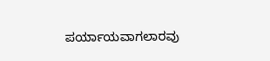ಪರ್ಯಾಯವಾಗಲಾರವು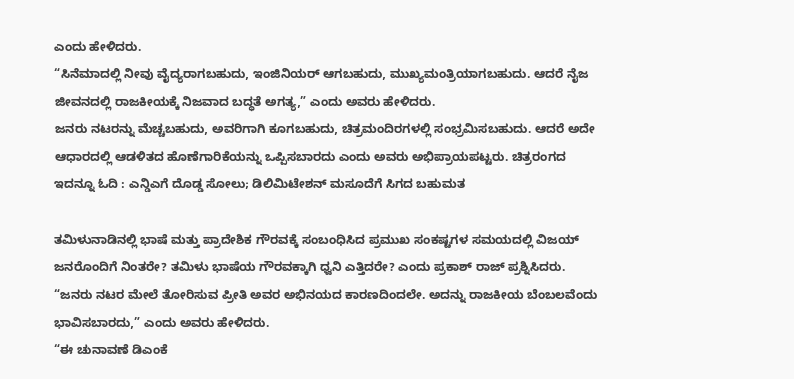ಎಂದು ಹೇಳಿದರು.
“ಸಿನೆಮಾದಲ್ಲಿ ನೀವು ವೈದ್ಯರಾಗಬಹುದು, ಇಂಜಿನಿಯರ್ ಆಗಬಹುದು, ಮುಖ್ಯಮಂತ್ರಿಯಾಗಬಹುದು. ಆದರೆ ನೈಜ ಜೀವನದಲ್ಲಿ ರಾಜಕೀಯಕ್ಕೆ ನಿಜವಾದ ಬದ್ಧತೆ ಅಗತ್ಯ,” ಎಂದು ಅವರು ಹೇಳಿದರು.
ಜನರು ನಟರನ್ನು ಮೆಚ್ಚಬಹುದು, ಅವರಿಗಾಗಿ ಕೂಗಬಹುದು, ಚಿತ್ರಮಂದಿರಗಳಲ್ಲಿ ಸಂಭ್ರಮಿಸಬಹುದು. ಆದರೆ ಅದೇ ಆಧಾರದಲ್ಲಿ ಆಡಳಿತದ ಹೊಣೆಗಾರಿಕೆಯನ್ನು ಒಪ್ಪಿಸಬಾರದು ಎಂದು ಅವರು ಅಭಿಪ್ರಾಯಪಟ್ಟರು. ಚಿತ್ರರಂಗದ
ಇದನ್ನೂ ಓದಿ : ಎನ್ಡಿಎಗೆ ದೊಡ್ಡ ಸೋಲು; ಡಿಲಿಮಿಟೇಶನ್ ಮಸೂದೆಗೆ ಸಿಗದ ಬಹುಮತ

ತಮಿಳುನಾಡಿನಲ್ಲಿ ಭಾಷೆ ಮತ್ತು ಪ್ರಾದೇಶಿಕ ಗೌರವಕ್ಕೆ ಸಂಬಂಧಿಸಿದ ಪ್ರಮುಖ ಸಂಕಷ್ಟಗಳ ಸಮಯದಲ್ಲಿ ವಿಜಯ್ ಜನರೊಂದಿಗೆ ನಿಂತರೇ? ತಮಿಳು ಭಾಷೆಯ ಗೌರವಕ್ಕಾಗಿ ಧ್ವನಿ ಎತ್ತಿದರೇ? ಎಂದು ಪ್ರಕಾಶ್ ರಾಜ್ ಪ್ರಶ್ನಿಸಿದರು.
“ಜನರು ನಟರ ಮೇಲೆ ತೋರಿಸುವ ಪ್ರೀತಿ ಅವರ ಅಭಿನಯದ ಕಾರಣದಿಂದಲೇ. ಅದನ್ನು ರಾಜಕೀಯ ಬೆಂಬಲವೆಂದು ಭಾವಿಸಬಾರದು,” ಎಂದು ಅವರು ಹೇಳಿದರು.
“ಈ ಚುನಾವಣೆ ಡಿಎಂಕೆ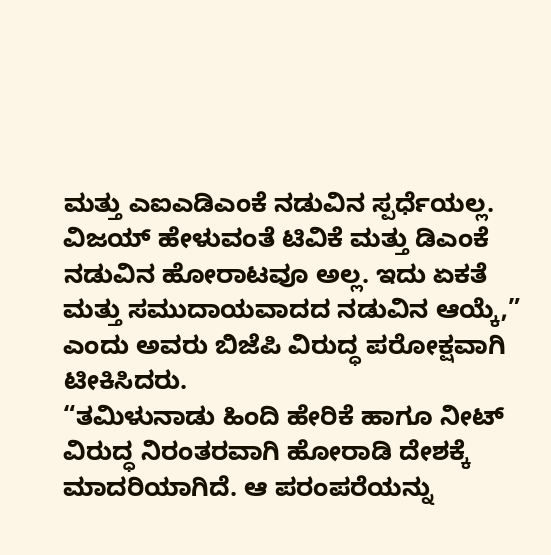ಮತ್ತು ಎಐಎಡಿಎಂಕೆ ನಡುವಿನ ಸ್ಪರ್ಧೆಯಲ್ಲ. ವಿಜಯ್ ಹೇಳುವಂತೆ ಟಿವಿಕೆ ಮತ್ತು ಡಿಎಂಕೆ ನಡುವಿನ ಹೋರಾಟವೂ ಅಲ್ಲ. ಇದು ಏಕತೆ ಮತ್ತು ಸಮುದಾಯವಾದದ ನಡುವಿನ ಆಯ್ಕೆ,” ಎಂದು ಅವರು ಬಿಜೆಪಿ ವಿರುದ್ಧ ಪರೋಕ್ಷವಾಗಿ ಟೀಕಿಸಿದರು.
“ತಮಿಳುನಾಡು ಹಿಂದಿ ಹೇರಿಕೆ ಹಾಗೂ ನೀಟ್ ವಿರುದ್ಧ ನಿರಂತರವಾಗಿ ಹೋರಾಡಿ ದೇಶಕ್ಕೆ ಮಾದರಿಯಾಗಿದೆ. ಆ ಪರಂಪರೆಯನ್ನು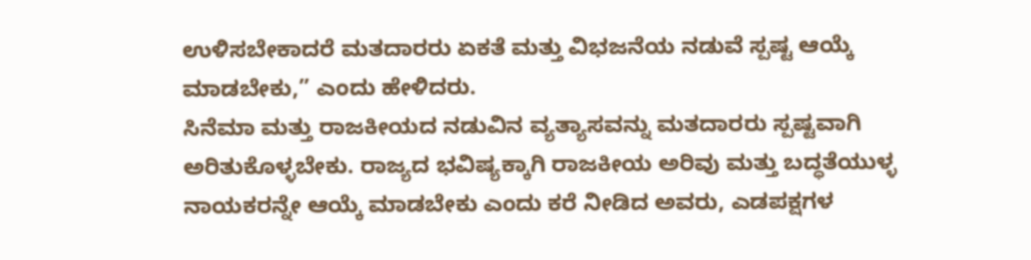ಉಳಿಸಬೇಕಾದರೆ ಮತದಾರರು ಏಕತೆ ಮತ್ತು ವಿಭಜನೆಯ ನಡುವೆ ಸ್ಪಷ್ಟ ಆಯ್ಕೆ ಮಾಡಬೇಕು,” ಎಂದು ಹೇಳಿದರು.
ಸಿನೆಮಾ ಮತ್ತು ರಾಜಕೀಯದ ನಡುವಿನ ವ್ಯತ್ಯಾಸವನ್ನು ಮತದಾರರು ಸ್ಪಷ್ಟವಾಗಿ ಅರಿತುಕೊಳ್ಳಬೇಕು. ರಾಜ್ಯದ ಭವಿಷ್ಯಕ್ಕಾಗಿ ರಾಜಕೀಯ ಅರಿವು ಮತ್ತು ಬದ್ಧತೆಯುಳ್ಳ ನಾಯಕರನ್ನೇ ಆಯ್ಕೆ ಮಾಡಬೇಕು ಎಂದು ಕರೆ ನೀಡಿದ ಅವರು, ಎಡಪಕ್ಷಗಳ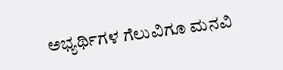ಅಭ್ಯರ್ಥಿಗಳ ಗೆಲುವಿಗೂ ಮನವಿ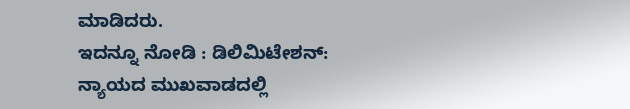ಮಾಡಿದರು.
ಇದನ್ನೂ ನೋಡಿ : ಡಿಲಿಮಿಟೇಶನ್: ನ್ಯಾಯದ ಮುಖವಾಡದಲ್ಲಿ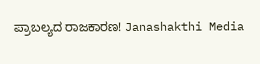ಪ್ರಾಬಲ್ಯದ ರಾಜಕಾರಣ! Janashakthi Media